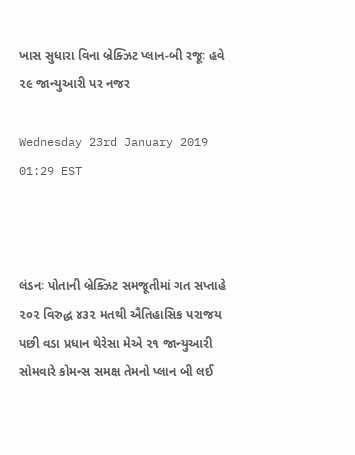ખાસ સુધારા વિના બ્રેક્ઝિટ પ્લાન-બી રજૂઃ હવે ૨૯ જાન્યુઆરી પર નજર

Wednesday 23rd January 2019 01:29 EST



લંડનઃ પોતાની બ્રેક્ઝિટ સમજૂતીમાં ગત સપ્તાહે ૨૦૨ વિરુદ્ધ ૪૩૨ મતથી ઐતિહાસિક પરાજય પછી વડા પ્રધાન થેરેસા મેએ ૨૧ જાન્યુઆરી સોમવારે કોમન્સ સમક્ષ તેમનો પ્લાન બી લઈ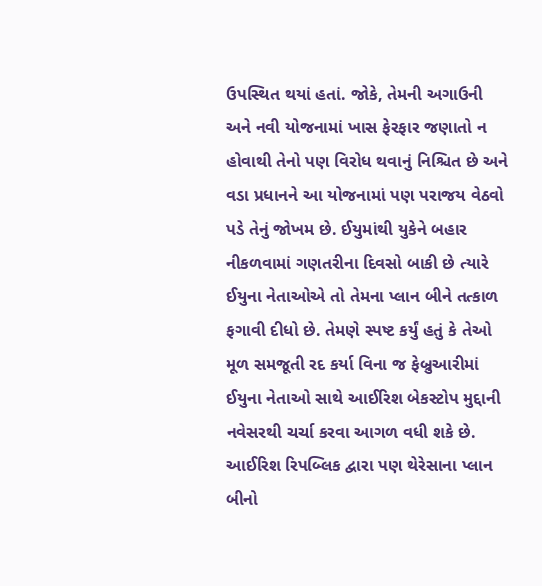ઉપસ્થિત થયાં હતાં. જોકે, તેમની અગાઉની અને નવી યોજનામાં ખાસ ફેરફાર જણાતો ન હોવાથી તેનો પણ વિરોધ થવાનું નિશ્ચિત છે અને વડા પ્રધાનને આ યોજનામાં પણ પરાજય વેઠવો પડે તેનું જોખમ છે. ઈયુમાંથી યુકેને બહાર નીકળવામાં ગણતરીના દિવસો બાકી છે ત્યારે ઈયુના નેતાઓએ તો તેમના પ્લાન બીને તત્કાળ ફગાવી દીધો છે. તેમણે સ્પષ્ટ કર્યું હતું કે તેઓ મૂળ સમજૂતી રદ કર્યા વિના જ ફેબ્રુઆરીમાં ઈયુના નેતાઓ સાથે આઈરિશ બેકસ્ટોપ મુદ્દાની નવેસરથી ચર્ચા કરવા આગળ વધી શકે છે. આઈરિશ રિપબ્લિક દ્વારા પણ થેરેસાના પ્લાન બીનો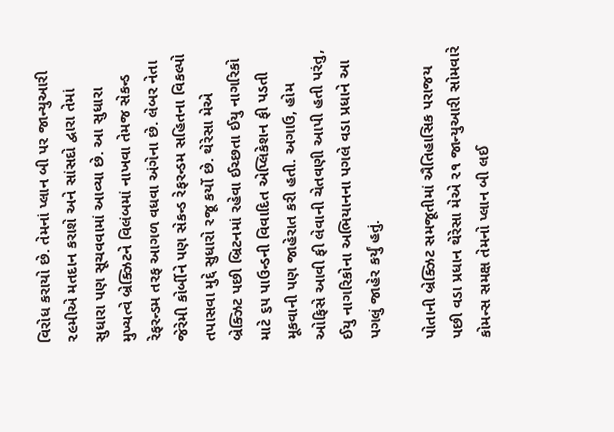વિરોધ કરાયો છે. તેમનાં પ્લાન બી પર જાન્યુઆરી ૨૯મીએ મતદાન કરાશે અને સાંસદો દ્વારા તેમાં સુધારા પણ સૂચવવામાં આવ્યા છે. આ સુધારા મુખ્યત્વે બ્રેક્ઝિટને વિલંબમાં નાખવા તેમજ સેકન્ડ રેફરન્ડમ તરફ આગળ વધવા અંગેના છે. લેબર નેતા જેરેમી કોર્બીને પણ સેકન્ડ રેફરન્ડમ સહિતના વિકલ્પો તપાસવા મુદ્દે સુધારો રજૂ કર્યો છે. થેરેસા મેએ બ્રેક્ઝિટ પછી બ્રિટનમાં રહેવા ઈચ્છતા ઈયુ નાગરિકો માટે ૬૫ પાઉન્ડની વિવાદિત એપ્લિકેશન ફી પડતી મૂકવાની પણ જાહેરાત કરી હતી. અગાઉ, હોમ ઓફિસે આવી ફી લેવાની ચેતવણી આપી હતી પરંતુ, ઈયુ નાગરિકોના અભિયાનના પગલે વડા પ્રધાને આ પગલું જાહેર કર્યું હતું.

પોતાની બ્રેક્ઝિટ સમજૂતીમાં ઐતિહાસિક પરાજય પછી વડા પ્રધાન થેરેસા મેએ ૨૧ જાન્યુઆરી સોમવારે કોમન્સ સમક્ષ તેમનો પ્લાન બી લઈ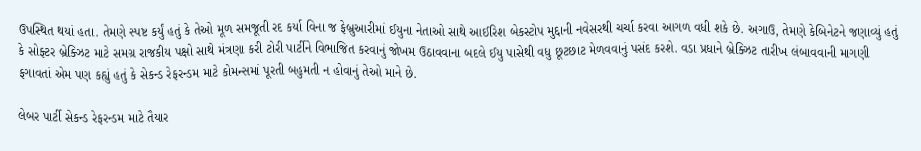ઉપસ્થિત થયાં હતા. તેમણે સ્પષ્ટ કર્યું હતું કે તેઓ મૂળ સમજૂતી રદ કર્યા વિના જ ફેબ્રુઆરીમાં ઈયુના નેતાઓ સાથે આઈરિશ બેકસ્ટોપ મુદ્દાની નવેસરથી ચર્ચા કરવા આગળ વધી શકે છે. અગાઉ, તેમણે કેબિનેટને જણાવ્યું હતું કે સોફ્ટર બ્રેક્ઝિટ માટે સમગ્ર રાજકીય પક્ષો સાથે મંત્રણા કરી ટોરી પાર્ટીને વિભાજિત કરવાનું જોખમ ઉઠાવવાના બદલે ઈયુ પાસેથી વધુ છૂટછાટ મેળવવાનું પસંદ કરશે. વડા પ્રધાને બ્રેક્ઝિટ તારીખ લંબાવવાની માગણી ફગાવતાં એમ પણ કહ્યું હતું કે સેકન્ડ રેફરન્ડમ માટે કોમન્સમાં પૂરતી બહુમતી ન હોવાનું તેઓ માને છે.

લેબર પાર્ટી સેકન્ડ રેફરન્ડમ માટે તૈયાર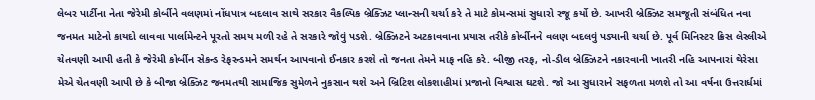લેબર પાર્ટીના નેતા જેરેમી કોર્બીને વલણમાં નોંધપાત્ર બદલાવ સાથે સરકાર વૈકલ્પિક બ્રેક્ઝિટ પ્લાન્સની ચર્ચા કરે તે માટે કોમન્સમાં સુધારો રજૂ કર્યો છે. આખરી બ્રેક્ઝિટ સમજૂતી સંબંધિત નવા જનમત માટેનો કાયદો લાવવા પાર્લામેન્ટને પૂરતો સમય મળી રહે તે સરકારે જોવું પડશે. બ્રેક્ઝિટને અટકાવવાના પ્રયાસ તરીકે કોર્બીનને વલણ બદલવું પડ્યાની ચર્ચા છે. પૂર્વ મિનિસ્ટર ક્રિસ લેસ્લીએ ચેતવણી આપી હતી કે જેરેમી કોર્બીન સેકન્ડ રેફરન્ડમને સમર્થન આપવાનો ઈનકાર કરશે તો જનતા તેમને માફ નહિ કરે. બીજી તરફ, નો-ડીલ બ્રેક્ઝિટને નકારવાની ખાતરી નહિ આપનારાં થેરેસા મેએ ચેતવણી આપી છે કે બીજા બ્રેક્ઝિટ જનમતથી સામાજિક સુમેળને નુકસાન થશે અને બ્રિટિશ લોકશાહીમાં પ્રજાનો વિશ્વાસ ઘટશે. જો આ સુધારાને સફળતા મળશે તો આ વર્ષના ઉત્તરાર્ધમાં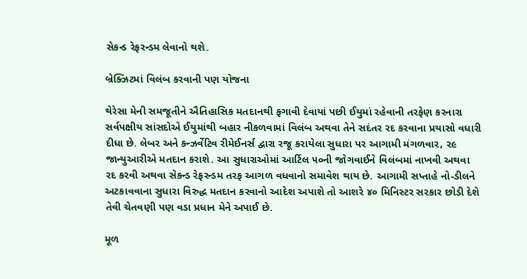સેકન્ડ રેફરન્ડમ લેવાનો થશે.

બ્રેક્ઝિટમાં વિલંબ કરવાની પણ યોજના

થેરેસા મેની સમજૂતીને ઐતિહાસિક મતદાનથી ફગાવી દેવાયાં પછી ઈયુમાં રહેવાની તરફેણ કરનારા સર્વપક્ષીય સાંસદોએ ઈયુમાંથી બહાર નીકળવામાં વિલંબ અથવા તેને સદંતર રદ કરવાના પ્રયાસો વધારી દીધા છે. લેબર અને કન્ઝર્વેટિવ રીમેઈનર્સ દ્વારા રજૂ કરાયેલા સુધારા પર આગામી મંગળવાર, ૨૯ જાન્યુઆરીએ મતદાન કરાશે. આ સુધારાઓમાં આર્ટિલ ૫૦ની જોગવાઈને વિલંબમાં નાખવી અથવા રદ કરવી અથવા સેકન્ડ રેફરન્ડમ તરફ આગળ વધવાનો સમાવેશ થાય છે. આગામી સપ્તાહે નો-ડીલને અટકાવવાના સુધારા વિરુદ્ધ મતદાન કરવાનો આદેશ અપાશે તો આશરે ૪૦ મિનિસ્ટર સરકાર છોડી દેશે તેવી ચેતવણી પણ વડા પ્રધાન મેને અપાઈ છે.

મૂળ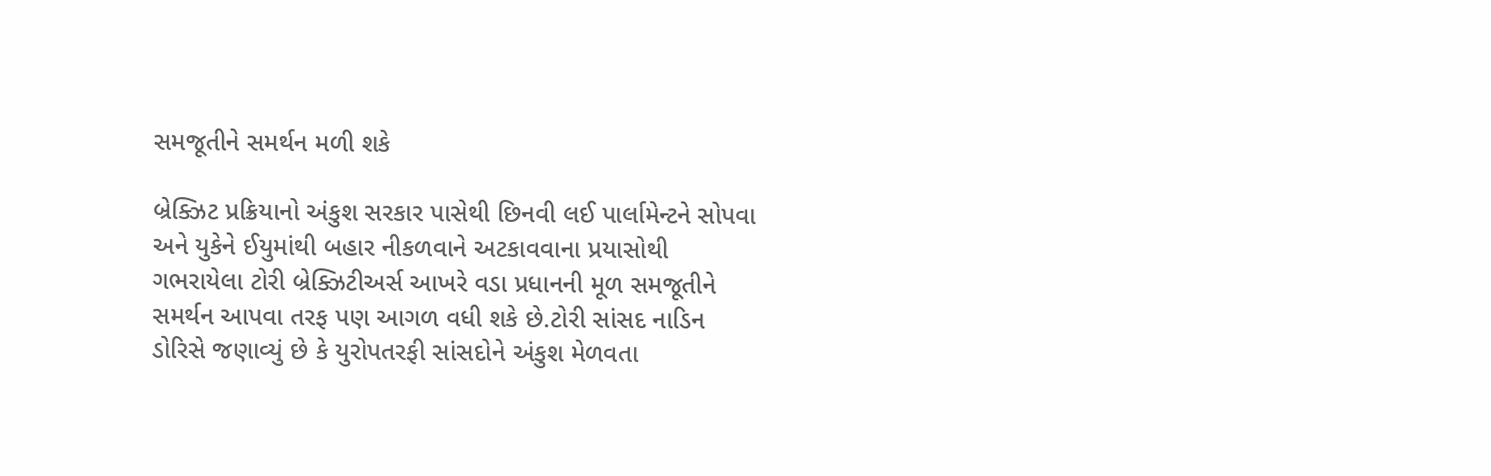સમજૂતીને સમર્થન મળી શકે

બ્રેક્ઝિટ પ્રક્રિયાનો અંકુશ સરકાર પાસેથી છિનવી લઈ પાર્લામેન્ટને સોપવા અને યુકેને ઈયુમાંથી બહાર નીકળવાને અટકાવવાના પ્રયાસોથી ગભરાયેલા ટોરી બ્રેક્ઝિટીઅર્સ આખરે વડા પ્રધાનની મૂળ સમજૂતીને સમર્થન આપવા તરફ પણ આગળ વધી શકે છે.ટોરી સાંસદ નાડિન ડોરિસે જણાવ્યું છે કે યુરોપતરફી સાંસદોને અંકુશ મેળવતા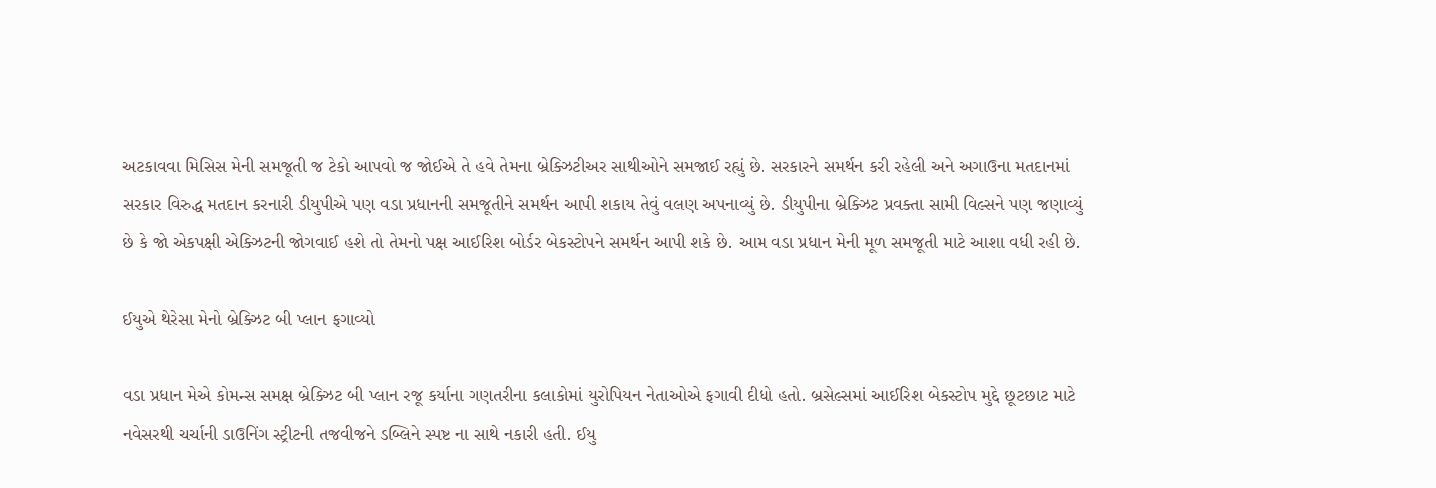અટકાવવા મિસિસ મેની સમજૂતી જ ટેકો આપવો જ જોઈએ તે હવે તેમના બ્રેક્ઝિટીઅર સાથીઓને સમજાઈ રહ્યું છે. સરકારને સમર્થન કરી રહેલી અને અગાઉના મતદાનમાં સરકાર વિરુદ્ધ મતદાન કરનારી ડીયુપીએ પણ વડા પ્રધાનની સમજૂતીને સમર્થન આપી શકાય તેવું વલણ અપનાવ્યું છે. ડીયુપીના બ્રેક્ઝિટ પ્રવક્તા સામી વિલ્સને પણ જણાવ્યું છે કે જો એકપક્ષી એક્ઝિટની જોગવાઈ હશે તો તેમનો પક્ષ આઈરિશ બોર્ડર બેકસ્ટોપને સમર્થન આપી શકે છે. આમ વડા પ્રધાન મેની મૂળ સમજૂતી માટે આશા વધી રહી છે.

ઈયુએ થેરેસા મેનો બ્રેક્ઝિટ બી પ્લાન ફગાવ્યો

વડા પ્રધાન મેએ કોમન્સ સમક્ષ બ્રેક્ઝિટ બી પ્લાન રજૂ કર્યાના ગણતરીના કલાકોમાં યુરોપિયન નેતાઓએ ફગાવી દીધો હતો. બ્રસેલ્સમાં આઈરિશ બેકસ્ટોપ મુદ્દે છૂટછાટ માટે નવેસરથી ચર્ચાની ડાઉનિંગ સ્ટ્રીટની તજવીજને ડબ્લિને સ્પષ્ટ ના સાથે નકારી હતી. ઈયુ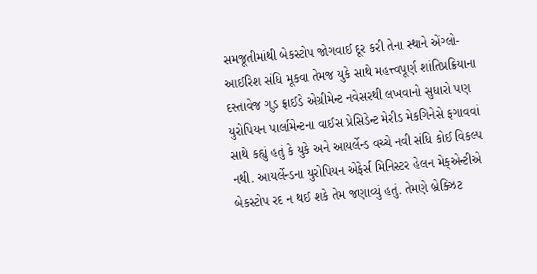સમજૂતીમાંથી બેકસ્ટોપ જોગવાઈ દૂર કરી તેના સ્થાને એંગ્લો-આઈરિશ સંધિ મૂકવા તેમજ યુકે સાથે મહત્ત્વપૂર્ણ શાંતિપ્રક્રિયાના દસ્તાવેજ ગુડ ફ્રાઈડે એગ્રીમેન્ટ નવેસરથી લખવાનો સુધારો પણ યુરોપિયન પાર્લામેન્ટના વાઈસ પ્રેસિડેન્ટ મેરીડ મેકગિનેસે ફગાવવાં સાથે કહ્યું હતું કે યુકે અને આયર્લેન્ડ વચ્ચે નવી સંધિ કોઈ વિકલ્પ નથી. આયર્લેન્ડના યુરોપિયન એફેર્સ મિનિસ્ટર હેલન મેક્એન્ટીએ બેકસ્ટોપ રદ ન થઈ શકે તેમ જણાવ્યું હતું. તેમણે બ્રેક્ઝિટ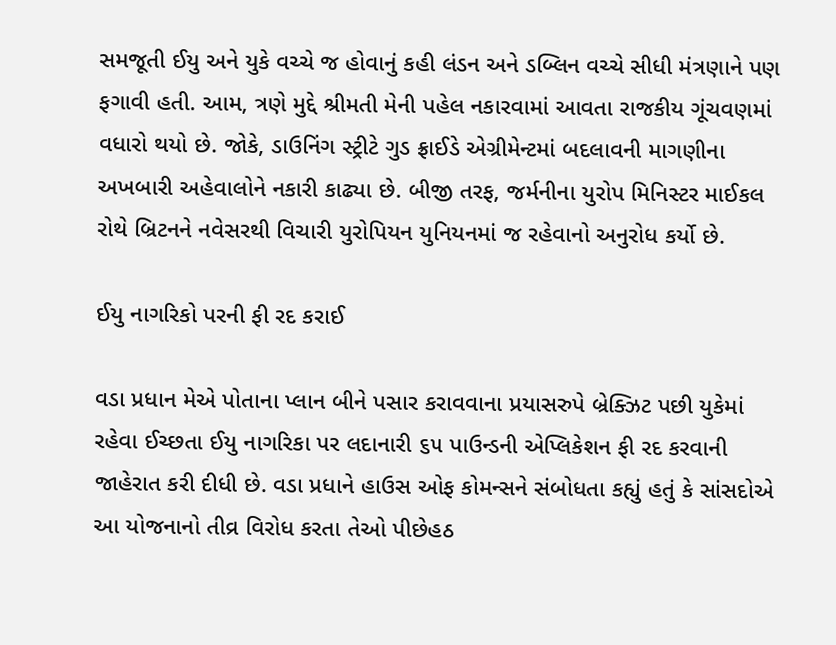સમજૂતી ઈયુ અને યુકે વચ્ચે જ હોવાનું કહી લંડન અને ડબ્લિન વચ્ચે સીધી મંત્રણાને પણ ફગાવી હતી. આમ, ત્રણે મુદ્દે શ્રીમતી મેની પહેલ નકારવામાં આવતા રાજકીય ગૂંચવણમાં વધારો થયો છે. જોકે, ડાઉનિંગ સ્ટ્રીટે ગુડ ફ્રાઈડે એગ્રીમેન્ટમાં બદલાવની માગણીના અખબારી અહેવાલોને નકારી કાઢ્યા છે. બીજી તરફ, જર્મનીના યુરોપ મિનિસ્ટર માઈકલ રોથે બ્રિટનને નવેસરથી વિચારી યુરોપિયન યુનિયનમાં જ રહેવાનો અનુરોધ કર્યો છે.

ઈયુ નાગરિકો પરની ફી રદ કરાઈ

વડા પ્રધાન મેએ પોતાના પ્લાન બીને પસાર કરાવવાના પ્રયાસરુપે બ્રેક્ઝિટ પછી યુકેમાં રહેવા ઈચ્છતા ઈયુ નાગરિકા પર લદાનારી ૬૫ પાઉન્ડની એપ્લિકેશન ફી રદ કરવાની જાહેરાત કરી દીધી છે. વડા પ્રધાને હાઉસ ઓફ કોમન્સને સંબોધતા કહ્યું હતું કે સાંસદોએ આ યોજનાનો તીવ્ર વિરોધ કરતા તેઓ પીછેહઠ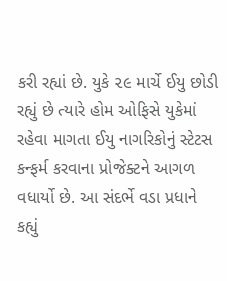કરી રહ્યાં છે. યુકે ૨૯ માર્ચે ઈયુ છોડી રહ્યું છે ત્યારે હોમ ઓફિસે યુકેમાં રહેવા માગતા ઈયુ નાગરિકોનું સ્ટેટસ કન્ફર્મ કરવાના પ્રોજેક્ટને આગળ વધાર્યો છે. આ સંદર્ભે વડા પ્રધાને કહ્યું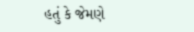હતું કે જેમણે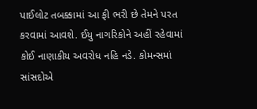પાઈલોટ તબક્કામાં આ ફી ભરી છે તેમને પરત કરવામાં આવશે. ઈયુ નાગરિકોને અહીં રહેવામાં કોઈ નાણાકીય અવરોધ નહિ નડે. કોમન્સમાં સાંસદોએ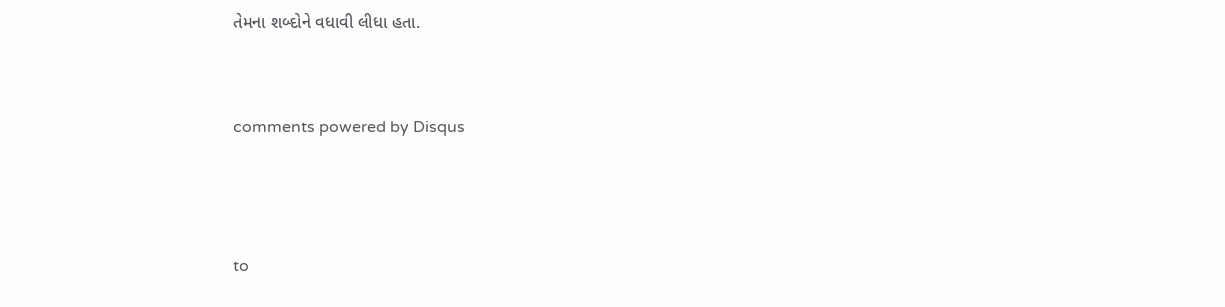તેમના શબ્દોને વધાવી લીધા હતા.


comments powered by Disqus



to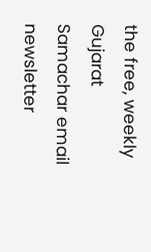the free, weekly Gujarat Samachar email newsletter